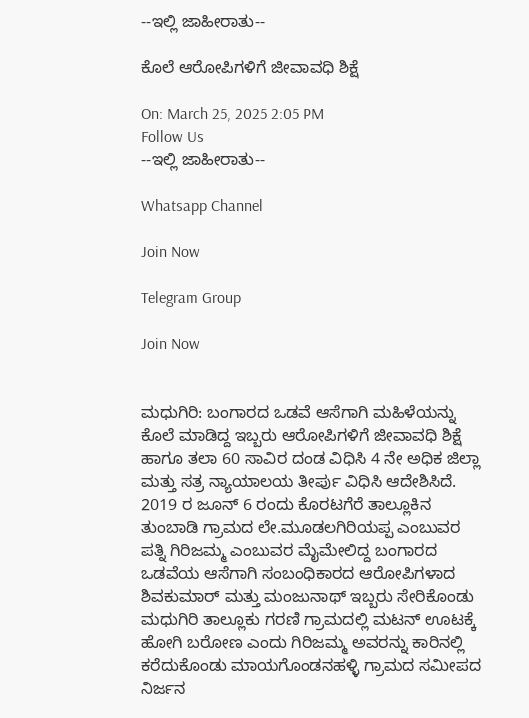--ಇಲ್ಲಿ ಜಾಹೀರಾತು--

ಕೊಲೆ ಆರೋಪಿಗಳಿಗೆ ಜೀವಾವಧಿ ಶಿಕ್ಷೆ

On: March 25, 2025 2:05 PM
Follow Us
--ಇಲ್ಲಿ ಜಾಹೀರಾತು--

Whatsapp Channel

Join Now

Telegram Group

Join Now


ಮಧುಗಿರಿ: ಬಂಗಾರದ ಒಡವೆ ಆಸೆಗಾಗಿ ಮಹಿಳೆಯನ್ನು ಕೊಲೆ ಮಾಡಿದ್ದ ಇಬ್ಬರು ಆರೋಪಿಗಳಿಗೆ ಜೀವಾವಧಿ ಶಿಕ್ಷೆ ಹಾಗೂ ತಲಾ 60 ಸಾವಿರ ದಂಡ ವಿಧಿಸಿ 4 ನೇ ಅಧಿಕ ಜಿಲ್ಲಾ ಮತ್ತು ಸತ್ರ ನ್ಯಾಯಾಲಯ ತೀರ್ಪು ವಿಧಿಸಿ ಆದೇಶಿಸಿದೆ.
2019 ರ ಜೂನ್ 6 ರಂದು ಕೊರಟಗೆರೆ ತಾಲ್ಲೂಕಿನ ತುಂಬಾಡಿ ಗ್ರಾಮದ ಲೇ.ಮೂಡಲಗಿರಿಯಪ್ಪ ಎಂಬುವರ ಪತ್ನಿ ಗಿರಿಜಮ್ಮ ಎಂಬುವರ ಮೈಮೇಲಿದ್ದ ಬಂಗಾರದ ಒಡವೆಯ ಆಸೆಗಾಗಿ ಸಂಬಂಧಿಕಾರದ ಆರೋಪಿಗಳಾದ ಶಿವಕುಮಾರ್ ಮತ್ತು ಮಂಜುನಾಥ್ ಇಬ್ಬರು ಸೇರಿಕೊಂಡು ಮಧುಗಿರಿ ತಾಲ್ಲೂಕು ಗರಣಿ ಗ್ರಾಮದಲ್ಲಿ ಮಟನ್ ಊಟಕ್ಕೆ ಹೋಗಿ ಬರೋಣ ಎಂದು ಗಿರಿಜಮ್ಮ ಅವರನ್ನು ಕಾರಿನಲ್ಲಿ ಕರೆದುಕೊಂಡು ಮಾಯಗೊಂಡನಹಳ್ಳಿ ಗ್ರಾಮದ ಸಮೀಪದ ನಿರ್ಜನ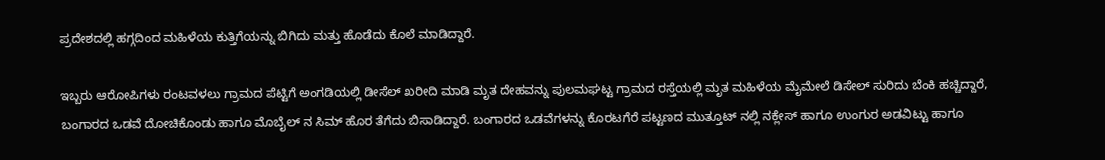ಪ್ರದೇಶದಲ್ಲಿ ಹಗ್ಗದಿಂದ ಮಹಿಳೆಯ ಕುತ್ತಿಗೆಯನ್ನು ಬಿಗಿದು ಮತ್ತು ಹೊಡೆದು ಕೊಲೆ ಮಾಡಿದ್ದಾರೆ.

ಇಬ್ಬರು ಆರೋಪಿಗಳು ರಂಟವಳಲು ಗ್ರಾಮದ ಪೆಟ್ಟಿಗೆ ಅಂಗಡಿಯಲ್ಲಿ ಡೀಸೆಲ್ ಖರೀದಿ ಮಾಡಿ ಮೃತ ದೇಹವನ್ನು ಪುಲಮಘಟ್ಟ ಗ್ರಾಮದ ರಸ್ತೆಯಲ್ಲಿ ಮೃತ ಮಹಿಳೆಯ ಮೈಮೇಲೆ ಡಿಸೇಲ್ ಸುರಿದು ಬೆಂಕಿ ಹಚ್ಚಿದ್ದಾರೆ, ಬಂಗಾರದ ಒಡವೆ ದೋಚಿಕೊಂಡು ಹಾಗೂ ಮೊಬೈಲ್ ನ ಸಿಮ್ ಹೊರ ತೆಗೆದು ಬಿಸಾಡಿದ್ದಾರೆ. ಬಂಗಾರದ ಒಡವೆಗಳನ್ನು ಕೊರಟಗೆರೆ ಪಟ್ಟಣದ ಮುತ್ತೂಟ್ ನಲ್ಲಿ ನಕ್ಲೇಸ್ ಹಾಗೂ ಉಂಗುರ ಅಡವಿಟ್ಟು ಹಾಗೂ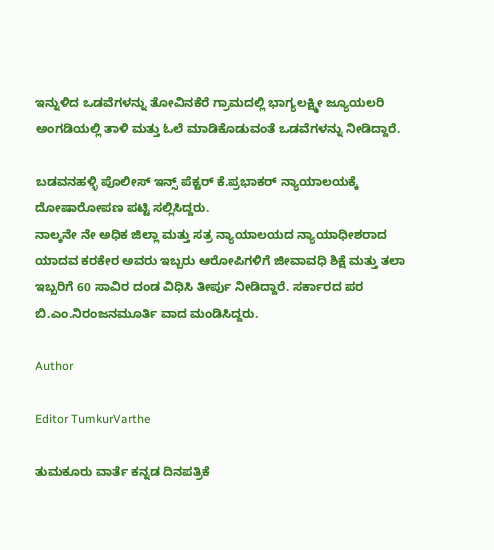ಇನ್ನುಳಿದ ಒಡವೆಗಳನ್ನು ತೋವಿನಕೆರೆ ಗ್ರಾಮದಲ್ಲಿ ಭಾಗ್ಯಲಕ್ಷ್ಮೀ ಜ್ಯೂಯಲರಿ ಅಂಗಡಿಯಲ್ಲಿ ತಾಳಿ ಮತ್ತು ಓಲೆ ಮಾಡಿಕೊಡುವಂತೆ ಒಡವೆಗಳನ್ನು ನೀಡಿದ್ದಾರೆ.

ಬಡವನಹಳ್ಳಿ ಪೊಲೀಸ್ ಇನ್ಸ್ ಪೆಕ್ಟರ್ ಕೆ.ಪ್ರಭಾಕರ್ ನ್ಯಾಯಾಲಯಕ್ಕೆ ದೋಷಾರೋಪಣ ಪಟ್ಟಿ ಸಲ್ಲಿಸಿದ್ದರು.
ನಾಲ್ಕನೇ ನೇ ಅಧಿಕ ಜಿಲ್ಲಾ ಮತ್ತು ಸತ್ರ ನ್ಯಾಯಾಲಯದ ನ್ಯಾಯಾಧೀಶರಾದ ಯಾದವ ಕರಕೇರ ಅವರು ಇಬ್ಬರು ಆರೋಪಿಗಳಿಗೆ ಜೀವಾವಧಿ ಶಿಕ್ಷೆ ಮತ್ತು ತಲಾ ಇಬ್ಬರಿಗೆ 60 ಸಾವಿರ ದಂಡ ವಿಧಿಸಿ ತೀರ್ಪು ನೀಡಿದ್ದಾರೆ. ಸರ್ಕಾರದ ಪರ ಬಿ.ಎಂ.ನಿರಂಜನಮೂರ್ತಿ ವಾದ ಮಂಡಿಸಿದ್ದರು.

Author

Editor TumkurVarthe

ತುಮಕೂರು ವಾರ್ತೆ ಕನ್ನಡ ದಿನಪತ್ರಿಕೆ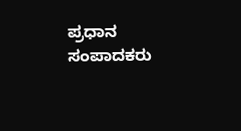ಪ್ರಧಾನ ಸಂಪಾದಕರು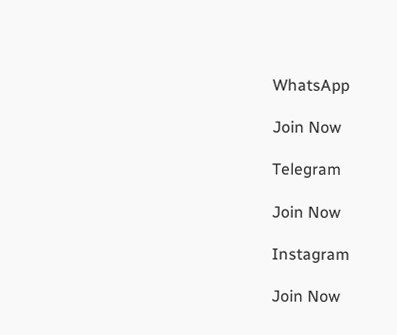WhatsApp

Join Now

Telegram

Join Now

Instagram

Join Now